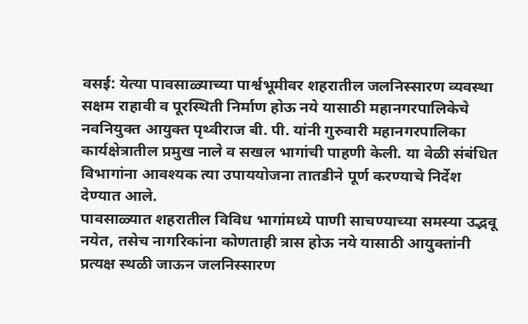वसई: येत्या पावसाळ्याच्या पार्श्वभूमीवर शहरातील जलनिस्सारण व्यवस्था सक्षम राहावी व पूरस्थिती निर्माण होऊ नये यासाठी महानगरपालिकेचे नवनियुक्त आयुक्त पृथ्वीराज बी. पी. यांनी गुरुवारी महानगरपालिका कार्यक्षेत्रातील प्रमुख नाले व सखल भागांची पाहणी केली. या वेळी संबंधित विभागांना आवश्यक त्या उपाययोजना तातडीने पूर्ण करण्याचे निर्देश देण्यात आले.
पावसाळ्यात शहरातील विविध भागांमध्ये पाणी साचण्याच्या समस्या उद्भवू नयेत, तसेच नागरिकांना कोणताही त्रास होऊ नये यासाठी आयुक्तांनी प्रत्यक्ष स्थळी जाऊन जलनिस्सारण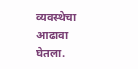व्यवस्थेचा आढावा घेतला.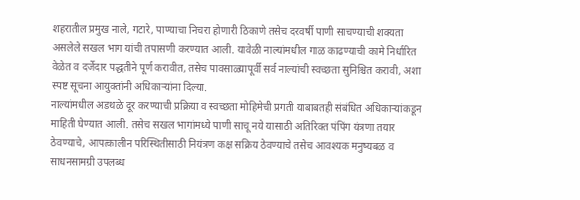शहरातील प्रमुख नाले, गटारे, पाण्याचा निचरा होणारी ठिकाणे तसेच दरवर्षी पाणी साचण्याची शक्यता असलेले सखल भाग यांची तपासणी करण्यात आली. यावेळी नाल्यांमधील गाळ काढण्याची कामे निर्धारित वेळेत व दर्जेदार पद्धतीने पूर्ण करावीत, तसेच पावसाळ्यापूर्वी सर्व नाल्यांची स्वच्छता सुनिश्चित करावी, अशा स्पष्ट सूचना आयुक्तांनी अधिकाऱ्यांना दिल्या.
नाल्यांमधील अडथळे दूर करण्याची प्रक्रिया व स्वच्छता मोहिमेची प्रगती याबाबतही संबंधित अधिकाऱ्यांकडून माहिती घेण्यात आली. तसेच सखल भागांमध्ये पाणी साचू नये यासाठी अतिरिक्त पंपिंग यंत्रणा तयार ठेवण्याचे, आपत्कालीन परिस्थितीसाठी नियंत्रण कक्ष सक्रिय ठेवण्याचे तसेच आवश्यक मनुष्यबळ व साधनसामग्री उपलब्ध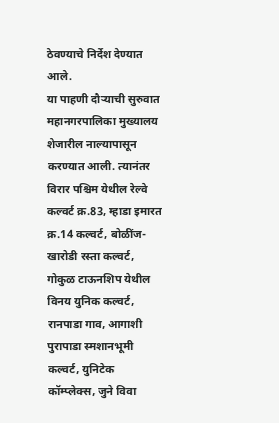ठेवण्याचे निर्देश देण्यात आले.
या पाहणी दौऱ्याची सुरुवात महानगरपालिका मुख्यालय शेजारील नाल्यापासून करण्यात आली. त्यानंतर विरार पश्चिम येथील रेल्वे कल्वर्ट क्र.83, म्हाडा इमारत क्र.14 कल्वर्ट, बोळींज-खारोडी रस्ता कल्वर्ट, गोकुळ टाऊनशिप येथील विनय युनिक कल्वर्ट, रानपाडा गाव, आगाशी पुरापाडा स्मशानभूमी कल्वर्ट, युनिटेक कॉम्प्लेक्स, जुने विवा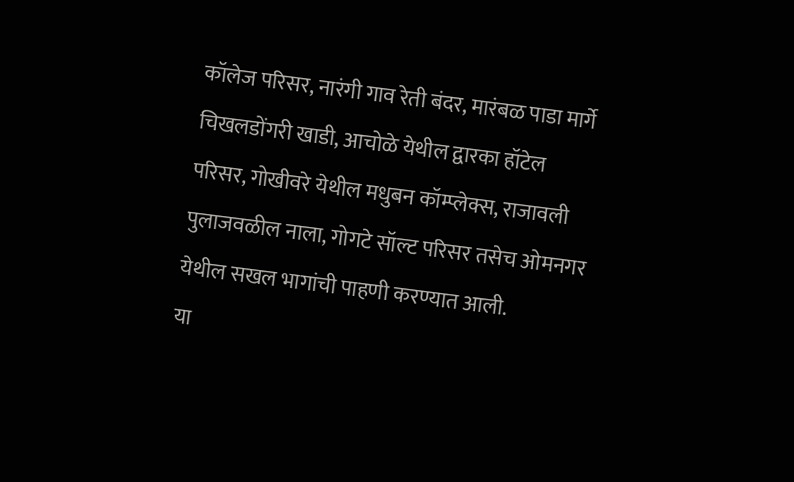कॉलेज परिसर, नारंगी गाव रेती बंदर, मारंबळ पाडा मार्गे चिखलडोंगरी खाडी, आचोळे येथील द्वारका हॉटेल परिसर, गोखीवरे येथील मधुबन कॉम्प्लेक्स, राजावली पुलाजवळील नाला, गोगटे सॉल्ट परिसर तसेच ओमनगर येथील सखल भागांची पाहणी करण्यात आली.
या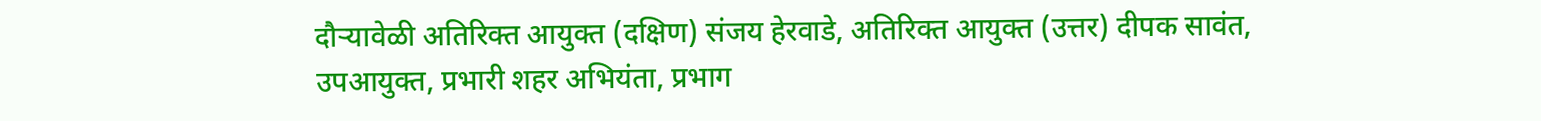दौऱ्यावेळी अतिरिक्त आयुक्त (दक्षिण) संजय हेरवाडे, अतिरिक्त आयुक्त (उत्तर) दीपक सावंत, उपआयुक्त, प्रभारी शहर अभियंता, प्रभाग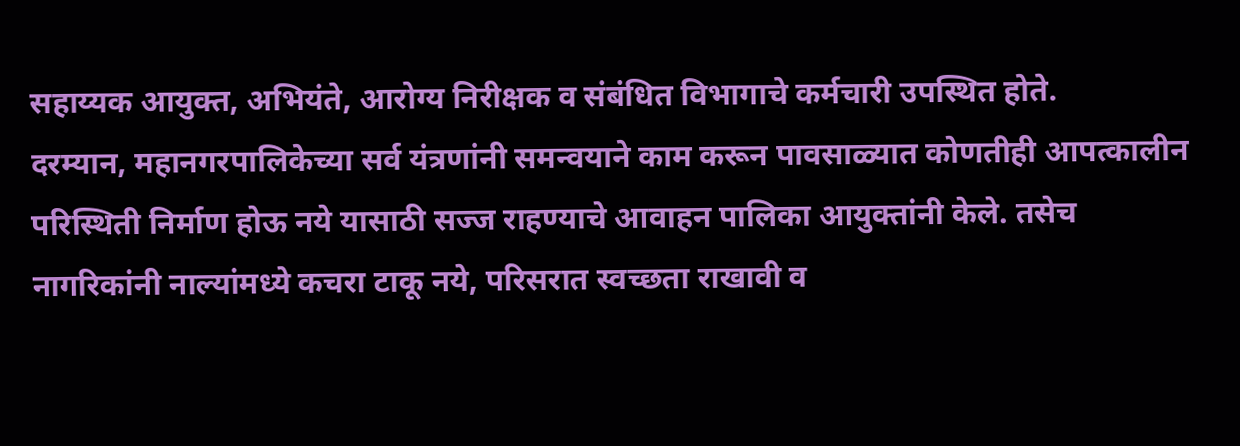सहाय्यक आयुक्त, अभियंते, आरोग्य निरीक्षक व संबंधित विभागाचे कर्मचारी उपस्थित होते.
दरम्यान, महानगरपालिकेच्या सर्व यंत्रणांनी समन्वयाने काम करून पावसाळ्यात कोणतीही आपत्कालीन परिस्थिती निर्माण होऊ नये यासाठी सज्ज राहण्याचे आवाहन पालिका आयुक्तांनी केले. तसेच नागरिकांनी नाल्यांमध्ये कचरा टाकू नये, परिसरात स्वच्छता राखावी व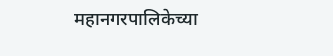महानगरपालिकेच्या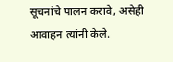सूचनांचे पालन करावे, असेही आवाहन त्यांनी केले.